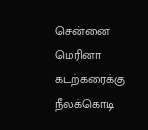சென்னை மெரினா கடற்கரைக்கு நீலக்கொடி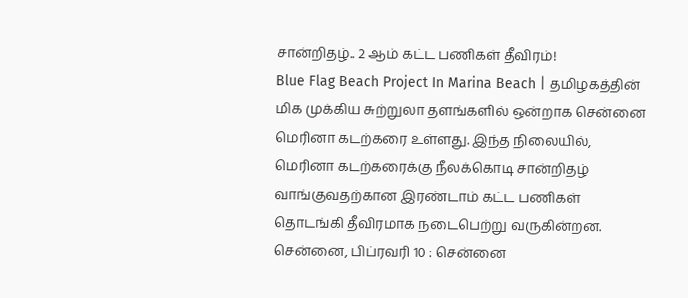சான்றிதழ்.. 2 ஆம் கட்ட பணிகள் தீவிரம்!
Blue Flag Beach Project In Marina Beach | தமிழகத்தின் மிக முக்கிய சுற்றுலா தளங்களில் ஒன்றாக சென்னை மெரினா கடற்கரை உள்ளது. இந்த நிலையில், மெரினா கடற்கரைக்கு நீலக்கொடி சான்றிதழ் வாங்குவதற்கான இரண்டாம் கட்ட பணிகள் தொடங்கி தீவிரமாக நடைபெற்று வருகின்றன.
சென்னை, பிப்ரவரி 10 : சென்னை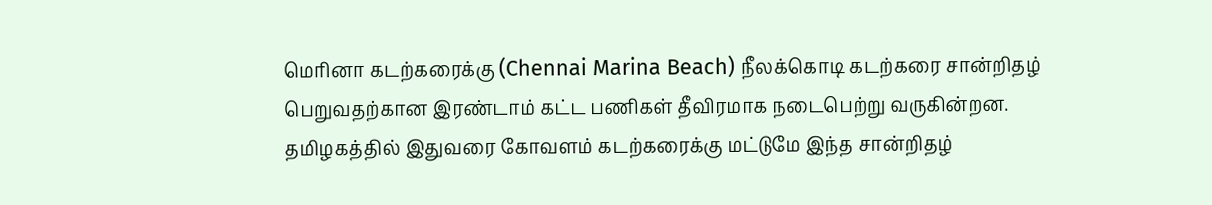மெரினா கடற்கரைக்கு (Chennai Marina Beach) நீலக்கொடி கடற்கரை சான்றிதழ் பெறுவதற்கான இரண்டாம் கட்ட பணிகள் தீவிரமாக நடைபெற்று வருகின்றன. தமிழகத்தில் இதுவரை கோவளம் கடற்கரைக்கு மட்டுமே இந்த சான்றிதழ்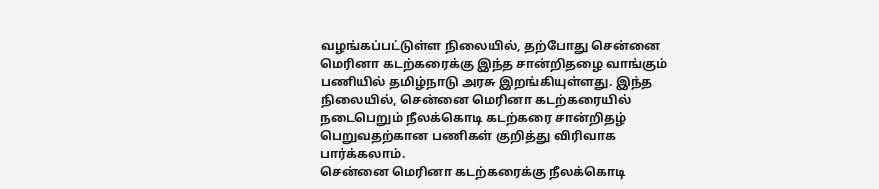வழங்கப்பட்டுள்ள நிலையில், தற்போது சென்னை மெரினா கடற்கரைக்கு இந்த சான்றிதழை வாங்கும் பணியில் தமிழ்நாடு அரசு இறங்கியுள்ளது. இந்த நிலையில், சென்னை மெரினா கடற்கரையில் நடைபெறும் நீலக்கொடி கடற்கரை சான்றிதழ் பெறுவதற்கான பணிகள் குறித்து விரிவாக பார்க்கலாம்.
சென்னை மெரினா கடற்கரைக்கு நீலக்கொடி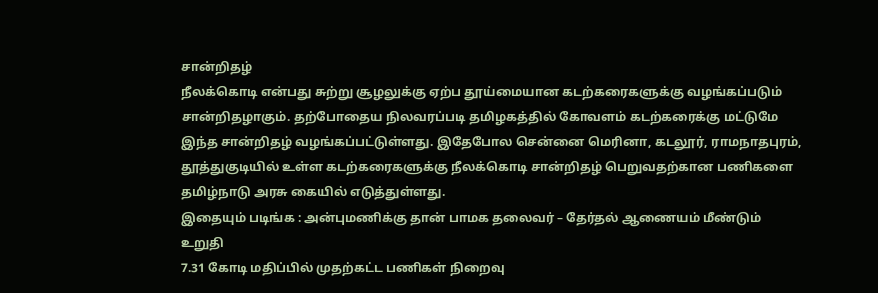சான்றிதழ்
நீலக்கொடி என்பது சுற்று சூழலுக்கு ஏற்ப தூய்மையான கடற்கரைகளுக்கு வழங்கப்படும் சான்றிதழாகும். தற்போதைய நிலவரப்படி தமிழகத்தில் கோவளம் கடற்கரைக்கு மட்டுமே இந்த சான்றிதழ் வழங்கப்பட்டுள்ளது. இதேபோல சென்னை மெரினா, கடலூர், ராமநாதபுரம், தூத்துகுடியில் உள்ள கடற்கரைகளுக்கு நீலக்கொடி சான்றிதழ் பெறுவதற்கான பணிகளை தமிழ்நாடு அரசு கையில் எடுத்துள்ளது.
இதையும் படிங்க : அன்புமணிக்கு தான் பாமக தலைவர் – தேர்தல் ஆணையம் மீண்டும் உறுதி
7.31 கோடி மதிப்பில் முதற்கட்ட பணிகள் நிறைவு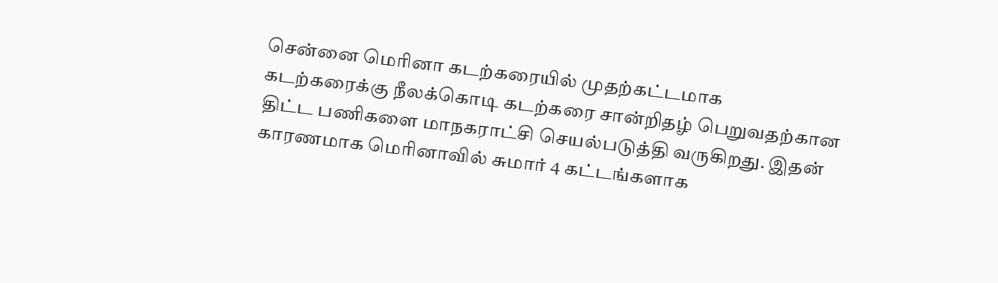சென்னை மெரினா கடற்கரையில் முதற்கட்டமாக கடற்கரைக்கு நீலக்கொடி கடற்கரை சான்றிதழ் பெறுவதற்கான திட்ட பணிகளை மாநகராட்சி செயல்படுத்தி வருகிறது. இதன் காரணமாக மெரினாவில் சுமார் 4 கட்டங்களாக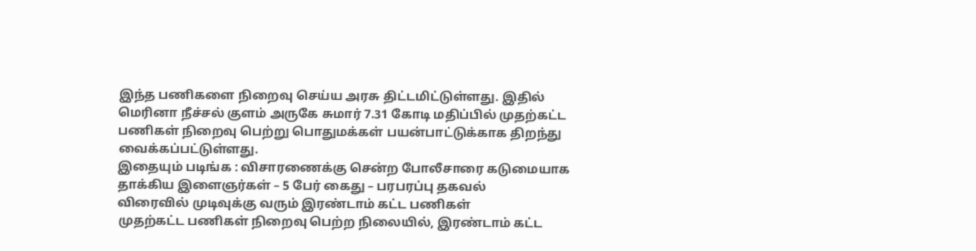இந்த பணிகளை நிறைவு செய்ய அரசு திட்டமிட்டுள்ளது. இதில் மெரினா நீச்சல் குளம் அருகே சுமார் 7.31 கோடி மதிப்பில் முதற்கட்ட பணிகள் நிறைவு பெற்று பொதுமக்கள் பயன்பாட்டுக்காக திறந்து வைக்கப்பட்டுள்ளது.
இதையும் படிங்க : விசாரணைக்கு சென்ற போலீசாரை கடுமையாக தாக்கிய இளைஞர்கள் – 5 பேர் கைது – பரபரப்பு தகவல்
விரைவில் முடிவுக்கு வரும் இரண்டாம் கட்ட பணிகள்
முதற்கட்ட பணிகள் நிறைவு பெற்ற நிலையில், இரண்டாம் கட்ட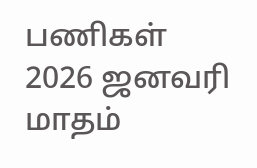பணிகள் 2026 ஜனவரி மாதம்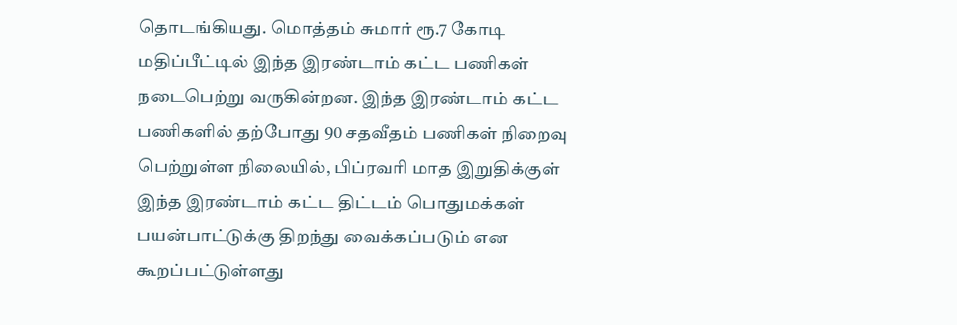தொடங்கியது. மொத்தம் சுமார் ரூ.7 கோடி மதிப்பீட்டில் இந்த இரண்டாம் கட்ட பணிகள் நடைபெற்று வருகின்றன. இந்த இரண்டாம் கட்ட பணிகளில் தற்போது 90 சதவீதம் பணிகள் நிறைவு பெற்றுள்ள நிலையில், பிப்ரவரி மாத இறுதிக்குள் இந்த இரண்டாம் கட்ட திட்டம் பொதுமக்கள் பயன்பாட்டுக்கு திறந்து வைக்கப்படும் என கூறப்பட்டுள்ளது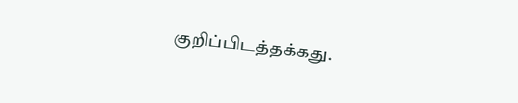குறிப்பிடத்தக்கது.